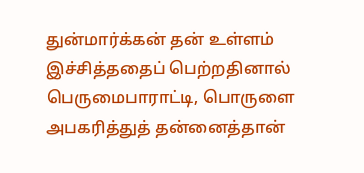துன்மார்க்கன் தன் உள்ளம் இச்சித்ததைப் பெற்றதினால் பெருமைபாராட்டி, பொருளை அபகரித்துத் தன்னைத்தான்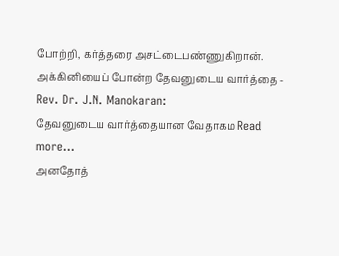போற்றி, கர்த்தரை அசட்டைபண்ணுகிறான்.
அக்கினியைப் போன்ற தேவனுடைய வார்த்தை - Rev. Dr. J.N. Manokaran:
தேவனுடைய வார்த்தையான வேதாகம Read more...
அனதோத்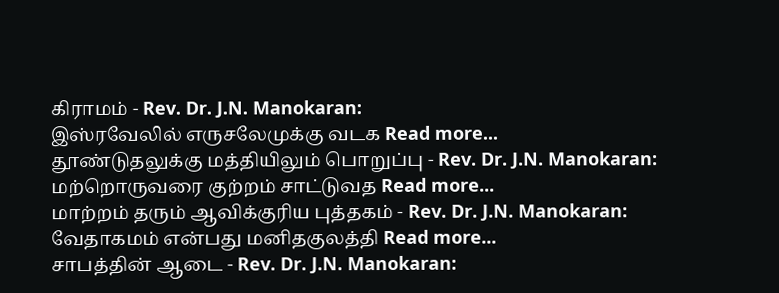கிராமம் - Rev. Dr. J.N. Manokaran:
இஸ்ரவேலில் எருசலேமுக்கு வடக Read more...
தூண்டுதலுக்கு மத்தியிலும் பொறுப்பு - Rev. Dr. J.N. Manokaran:
மற்றொருவரை குற்றம் சாட்டுவத Read more...
மாற்றம் தரும் ஆவிக்குரிய புத்தகம் - Rev. Dr. J.N. Manokaran:
வேதாகமம் என்பது மனிதகுலத்தி Read more...
சாபத்தின் ஆடை - Rev. Dr. J.N. Manokaran: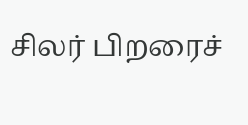சிலர் பிறரைச்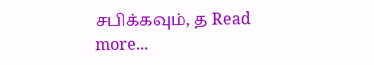சபிக்கவும், த Read more...